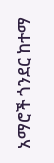አማሮች ጎንደር ከተማ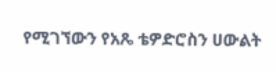የሚገኘውን የአጼ ቴዎድሮስን ሀውልት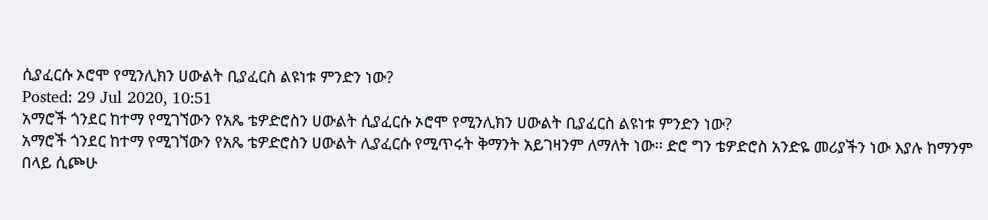ሲያፈርሱ ኦሮሞ የሚንሊክን ሀውልት ቢያፈርስ ልዩነቱ ምንድን ነው?
Posted: 29 Jul 2020, 10:51
አማሮች ጎንደር ከተማ የሚገኘውን የአጼ ቴዎድሮስን ሀውልት ሲያፈርሱ ኦሮሞ የሚንሊክን ሀውልት ቢያፈርስ ልዩነቱ ምንድን ነው?
አማሮች ጎንደር ከተማ የሚገኘውን የአጼ ቴዎድሮስን ሀውልት ሊያፈርሱ የሚጥሩት ቅማንት አይገዛንም ለማለት ነው፡፡ ድሮ ግን ቴዎድሮስ አንድዬ መሪያችን ነው እያሉ ከማንም በላይ ሲጮሁ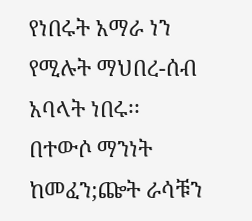የነበሩት አማራ ነን የሚሉት ማህበረ-ሰብ አባላት ነበሩ፡፡
በተውሶ ማንነት ከመፈን;ጬት ራሳቹን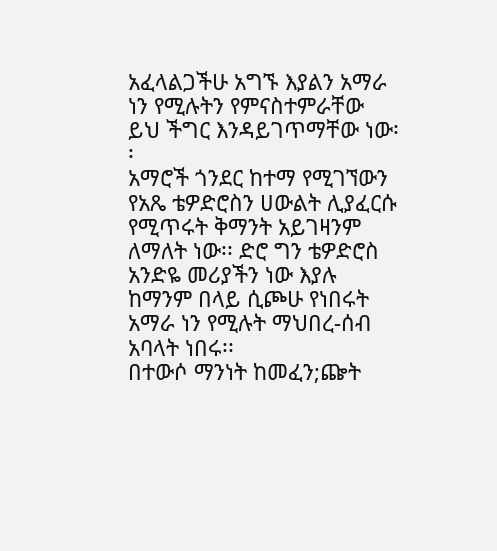አፈላልጋችሁ አግኙ እያልን አማራ ነን የሚሉትን የምናስተምራቸው ይህ ችግር እንዳይገጥማቸው ነው፡፡
አማሮች ጎንደር ከተማ የሚገኘውን የአጼ ቴዎድሮስን ሀውልት ሊያፈርሱ የሚጥሩት ቅማንት አይገዛንም ለማለት ነው፡፡ ድሮ ግን ቴዎድሮስ አንድዬ መሪያችን ነው እያሉ ከማንም በላይ ሲጮሁ የነበሩት አማራ ነን የሚሉት ማህበረ-ሰብ አባላት ነበሩ፡፡
በተውሶ ማንነት ከመፈን;ጬት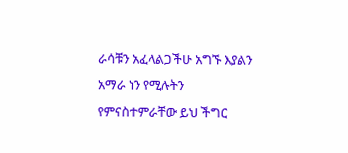ራሳቹን አፈላልጋችሁ አግኙ እያልን አማራ ነን የሚሉትን የምናስተምራቸው ይህ ችግር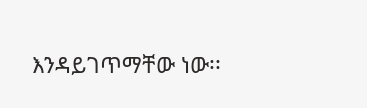እንዳይገጥማቸው ነው፡፡